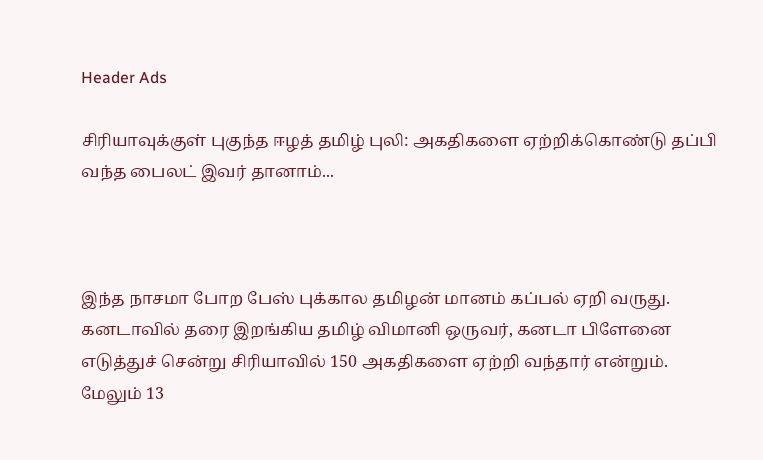Header Ads

சிரியாவுக்குள் புகுந்த ஈழத் தமிழ் புலி: அகதிகளை ஏற்றிக்கொண்டு தப்பி வந்த பைலட் இவர் தானாம்...



இந்த நாசமா போற பேஸ் புக்கால தமிழன் மானம் கப்பல் ஏறி வருது. கனடாவில் தரை இறங்கிய தமிழ் விமானி ஒருவர், கனடா பிளேனை எடுத்துச் சென்று சிரியாவில் 150 அகதிகளை ஏற்றி வந்தார் என்றும். மேலும் 13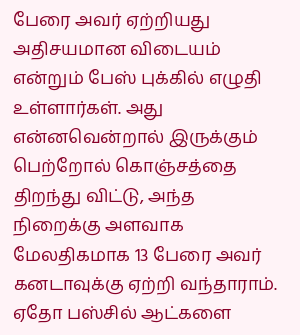பேரை அவர் ஏற்றியது அதிசயமான விடையம் என்றும் பேஸ் புக்கில் எழுதி உள்ளார்கள். அது என்னவென்றால் இருக்கும் பெற்றோல் கொஞ்சத்தை திறந்து விட்டு, அந்த நிறைக்கு அளவாக மேலதிகமாக 13 பேரை அவர் கனடாவுக்கு ஏற்றி வந்தாராம். ஏதோ பஸ்சில் ஆட்களை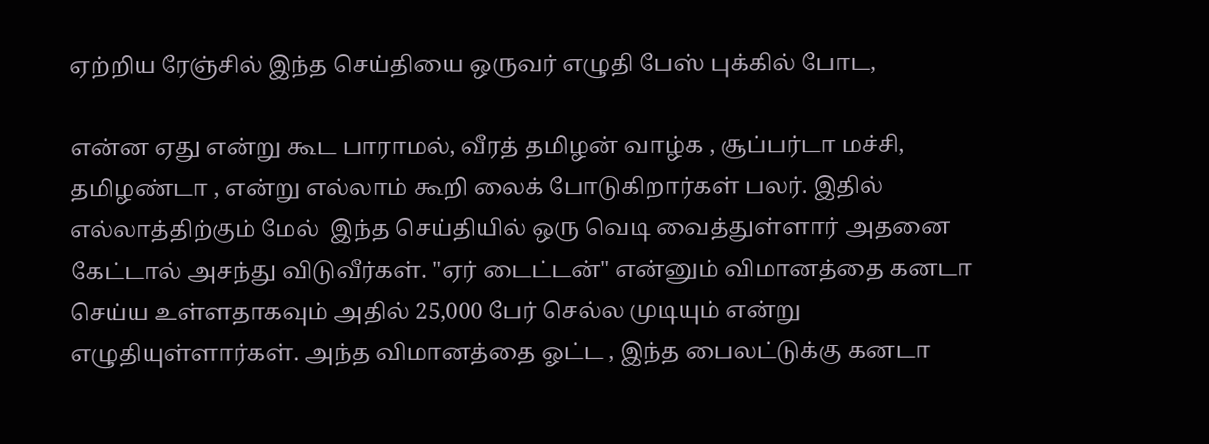ஏற்றிய ரேஞ்சில் இந்த செய்தியை ஒருவர் எழுதி பேஸ் புக்கில் போட,

என்ன ஏது என்று கூட பாராமல், வீரத் தமிழன் வாழ்க , சூப்பர்டா மச்சி, தமிழண்டா , என்று எல்லாம் கூறி லைக் போடுகிறார்கள் பலர். இதில் எல்லாத்திற்கும் மேல்  இந்த செய்தியில் ஒரு வெடி வைத்துள்ளார் அதனை கேட்டால் அசந்து விடுவீர்கள். "ஏர் டைட்டன்" என்னும் விமானத்தை கனடா செய்ய உள்ளதாகவும் அதில் 25,000 பேர் செல்ல முடியும் என்று எழுதியுள்ளார்கள். அந்த விமானத்தை ஓட்ட , இந்த பைலட்டுக்கு கனடா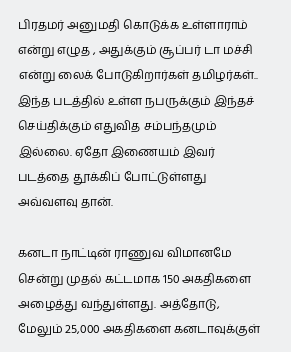பிரதமர் அனுமதி கொடுக்க உள்ளாராம் என்று எழுத , அதுக்கும் சூப்பர் டா மச்சி என்று லைக் போடுகிறார்கள் தமிழர்கள்..   இந்த படத்தில் உள்ள நபருக்கும் இந்தச் செய்திக்கும் எதுவித சம்பந்தமும் இல்லை. ஏதோ இணையம் இவர் படத்தை தூக்கிப் போட்டுள்ளது அவ்வளவு தான்.

கனடா நாட்டின் ராணுவ விமானமே சென்று முதல் கட்டமாக 150 அகதிகளை அழைத்து வந்துள்ளது. அத்தோடு, மேலும் 25,000 அகதிகளை கனடாவுக்குள்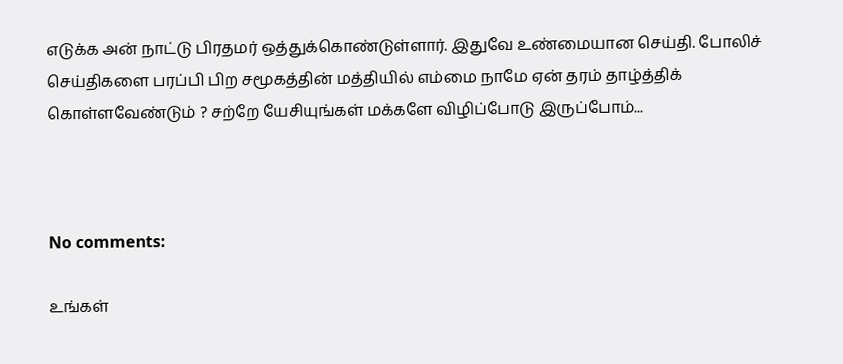எடுக்க அன் நாட்டு பிரதமர் ஒத்துக்கொண்டுள்ளார். இதுவே உண்மையான செய்தி. போலிச் செய்திகளை பரப்பி பிற சமூகத்தின் மத்தியில் எம்மை நாமே ஏன் தரம் தாழ்த்திக் கொள்ளவேண்டும் ? சற்றே யேசியுங்கள் மக்களே விழிப்போடு இருப்போம்...



No comments:

உங்கள்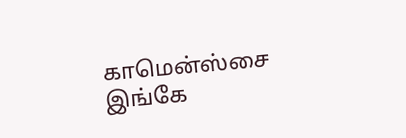காமென்ஸ்சை இங்கே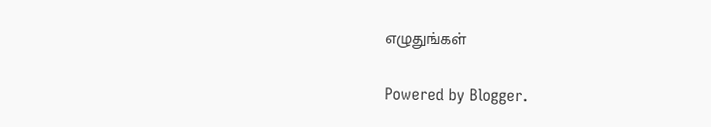எழுதுங்கள்

Powered by Blogger.